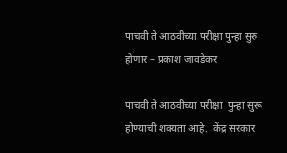पाचवी ते आठवीच्या परीक्षा पुन्हा सुरु होणार – प्रकाश जावडेकर

पाचवी ते आठवीच्या परीक्षा  पुन्हा सुरू होण्याची शक्यता आहे.  केंद्र सरकार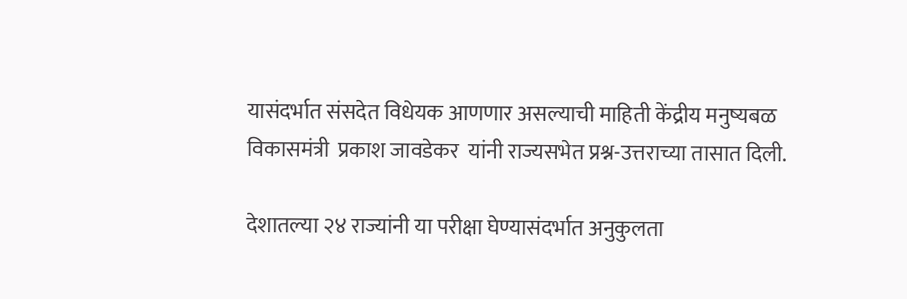यासंदर्भात संसदेत विधेयक आणणार असल्याची माहिती केंद्रीय मनुष्यबळ विकासमंत्री  प्रकाश जावडेकर  यांनी राज्यसभेत प्रश्न-उत्तराच्या तासात दिली.

देशातल्या २४ राज्यांनी या परीक्षा घेण्यासंदर्भात अनुकुलता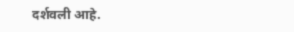दर्शवली आहे.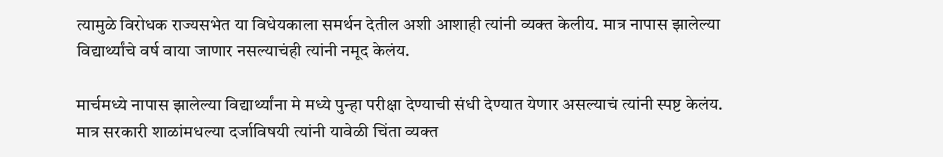त्यामुळे विरोधक राज्यसभेत या विधेयकाला समर्थन देतील अशी आशाही त्यांनी व्यक्त केलीय. मात्र नापास झालेल्या विद्यार्थ्यांचे वर्ष वाया जाणार नसल्याचंही त्यांनी नमूद केलंय.

मार्चमध्ये नापास झालेल्या विद्यार्थ्यांना मे मध्ये पुन्हा परीक्षा देण्याची संधी देण्यात येणार असल्याचं त्यांनी स्पष्ट केलंय.  मात्र सरकारी शाळांमधल्या दर्जाविषयी त्यांनी यावेळी चिंता व्यक्त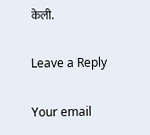केली.

Leave a Reply

Your email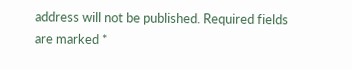address will not be published. Required fields are marked *